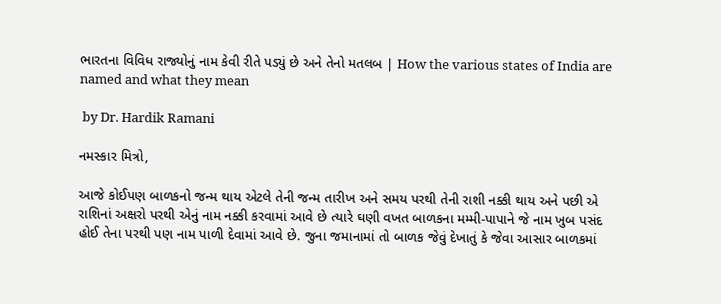ભારતના વિવિધ રાજ્યોનું નામ કેવી રીતે પડ્યું છે અને તેનો મતલબ | How the various states of India are named and what they mean

 by Dr. Hardik Ramani

નમસ્કાર મિત્રો,

આજે કોઈપણ બાળકનો જન્મ થાય એટલે તેની જન્મ તારીખ અને સમય પરથી તેની રાશી નક્કી થાય અને પછી એ રાશિનાં અક્ષરો પરથી એનું નામ નક્કી કરવામાં આવે છે ત્યારે ઘણી વખત બાળકના મમ્મી-પાપાને જે નામ ખુબ પસંદ હોઈ તેના પરથી પણ નામ પાળી દેવામાં આવે છે. જુના જમાનામાં તો બાળક જેવું દેખાતું કે જેવા આસાર બાળકમાં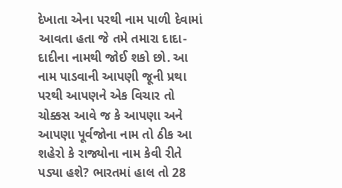દેખાતા એના પરથી નામ પાળી દેવામાં આવતા હતા જે તમે તમારા દાદા-દાદીના નામથી જોઈ શકો છો. આ નામ પાડવાની આપણી જૂની પ્રથા પરથી આપણને એક વિચાર તો ચોક્કસ આવે જ કે આપણા અને આપણા પૂર્વજોના નામ તો ઠીક આ શહેરો કે રાજ્યોના નામ કેવી રીતે પડ્યા હશે? ભારતમાં હાલ તો 28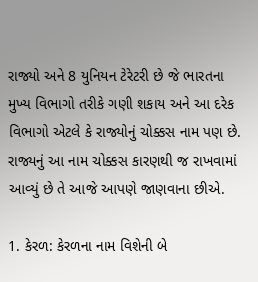રાજ્યો અને 8 યુનિયન ટેરેટરી છે જે ભારતના મુખ્ય વિભાગો તરીકે ગણી શકાય અને આ દરેક વિભાગો એટલે કે રાજ્યોનું ચોક્કસ નામ પણ છે. રાજ્યનું આ નામ ચોક્કસ કારણથી જ રાખવામાં આવ્યું છે તે આજે આપણે જાણવાના છીએ.

1. કેરળ: કેરળના નામ વિશેની બે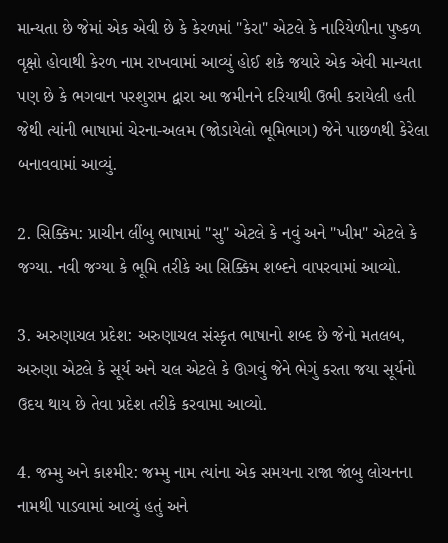માન્યતા છે જેમાં એક એવી છે કે કેરળમાં "કેરા" એટલે કે નારિયેળીના પુષ્કળ વૃક્ષો હોવાથી કેરળ નામ રાખવામાં આવ્યું હોઈ શકે જયારે એક એવી માન્યતા પણ છે કે ભગવાન પરશુરામ દ્વારા આ જમીનને દરિયાથી ઉભી કરાયેલી હતી જેથી ત્યાંની ભાષામાં ચેરના-અલમ (જોડાયેલો ભૂમિભાગ) જેને પાછળથી કેરેલા બનાવવામાં આવ્યું.

2. સિક્કિમ: પ્રાચીન લીંબુ ભાષામાં "સુ" એટલે કે નવું અને "ખીમ" એટલે કે જગ્યા. નવી જગ્યા કે ભૂમિ તરીકે આ સિક્કિમ શબ્દને વાપરવામાં આવ્યો.

3. અરુણાચલ પ્રદેશ: અરુણાચલ સંસ્કૃત ભાષાનો શબ્દ છે જેનો મતલબ, અરુણા એટલે કે સૂર્ય અને ચલ એટલે કે ઊગવું જેને ભેગું કરતા જયા સૂર્યનો ઉદય થાય છે તેવા પ્રદેશ તરીકે કરવામા આવ્યો.

4. જમ્મુ અને કાશ્મીર: જમ્મુ નામ ત્યાંના એક સમયના રાજા જાંબુ લોચનના નામથી પાડવામાં આવ્યું હતું અને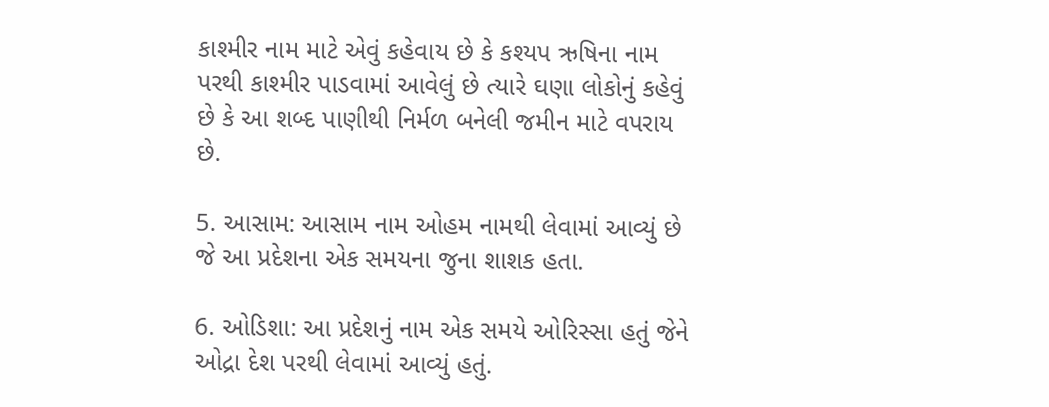કાશ્મીર નામ માટે એવું કહેવાય છે કે કશ્યપ ઋષિના નામ પરથી કાશ્મીર પાડવામાં આવેલું છે ત્યારે ઘણા લોકોનું કહેવું છે કે આ શબ્દ પાણીથી નિર્મળ બનેલી જમીન માટે વપરાય છે.

5. આસામ: આસામ નામ ઓહમ નામથી લેવામાં આવ્યું છે જે આ પ્રદેશના એક સમયના જુના શાશક હતા.

6. ઓડિશા: આ પ્રદેશનું નામ એક સમયે ઓરિસ્સા હતું જેને ઓદ્રા દેશ પરથી લેવામાં આવ્યું હતું.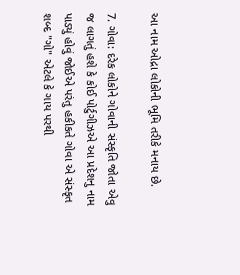આ નામ ઓદ્રા લોકોની ભૂમિ તરીકે મનાય છે.

7. ગોવા: દરેક લોકોને ગોવાની સંસ્કૃતિ જોતા એવુ જ લાગતું હશે કે કોઈ પોર્ટુગીઝએ આ પ્રદેશનુ નામ પાડ્યું હોવું જોઈએ પરંતુ હકીકતે ગોવા એ સંસ્કૃત શબ્દ "ગો" એટલે કે ગાય પરથી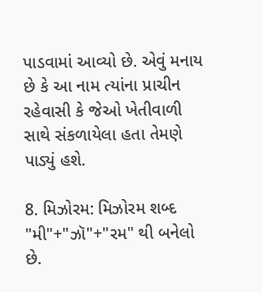પાડવામાં આવ્યો છે. એવું મનાય છે કે આ નામ ત્યાંના પ્રાચીન રહેવાસી કે જેઓ ખેતીવાળી સાથે સંકળાયેલા હતા તેમણે પાડ્યું હશે.

8. મિઝોરમ: મિઝોરમ શબ્દ "મી"+"ઝૉ"+"રમ" થી બનેલો છે.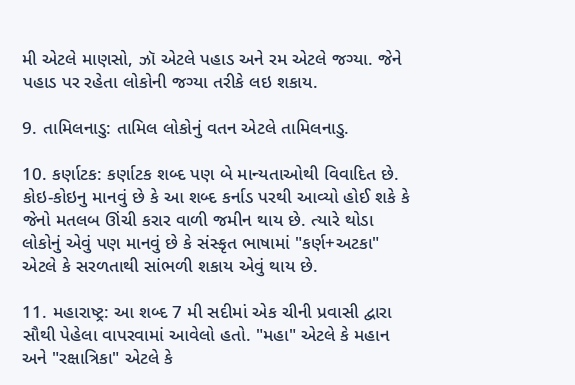મી એટલે માણસો, ઝૉ એટલે પહાડ અને રમ એટલે જગ્યા. જેને પહાડ પર રહેતા લોકોની જગ્યા તરીકે લઇ શકાય.

9. તામિલનાડુ: તામિલ લોકોનું વતન એટલે તામિલનાડુ.

10. કર્ણાટક: કર્ણાટક શબ્દ પણ બે માન્યતાઓથી વિવાદિત છે. કોઇ-કોઇનુ માનવું છે કે આ શબ્દ કર્નાડ પરથી આવ્યો હોઈ શકે કે જેનો મતલબ ઊંચી કરાર વાળી જમીન થાય છે. ત્યારે થોડા લોકોનું એવું પણ માનવું છે કે સંસ્કૃત ભાષામાં "કર્ણ+અટકા" એટલે કે સરળતાથી સાંભળી શકાય એવું થાય છે.

11. મહારાષ્ટ્ર: આ શબ્દ 7 મી સદીમાં એક ચીની પ્રવાસી દ્વારા સૌથી પેહેલા વાપરવામાં આવેલો હતો. "મહા" એટલે કે મહાન અને "રક્ષાત્રિકા" એટલે કે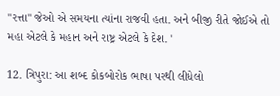"રત્તા" જેઓ એ સમયના ત્યાંના રાજવી હતા. અને બીજી રીતે જોઈએ તો મહા એટલે કે મહાન અને રાષ્ટ્ર એટલે કે દેશ. '

12. ત્રિપુરા: આ શબ્દ કોકબોરોક ભાષા પરથી લીધેલો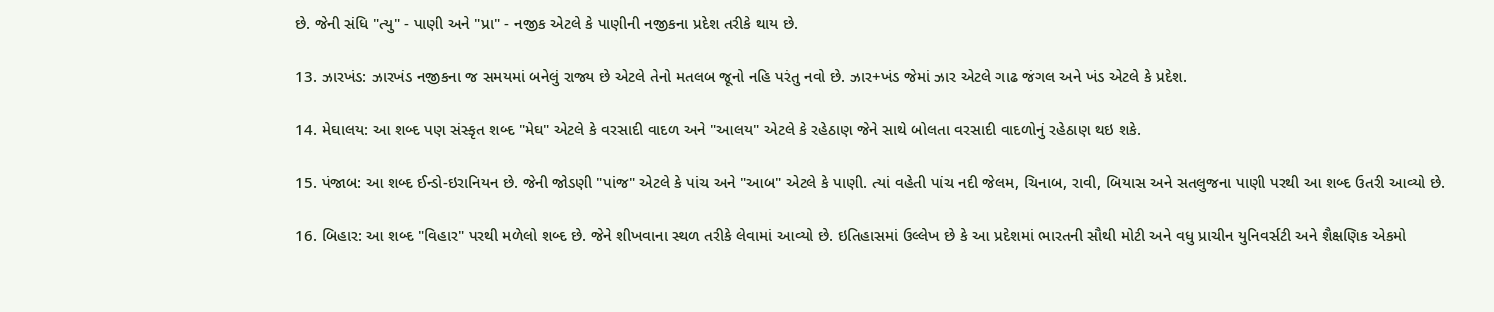છે. જેની સંધિ "ત્યુ" - પાણી અને "પ્રા" - નજીક એટલે કે પાણીની નજીકના પ્રદેશ તરીકે થાય છે.

13. ઝારખંડ: ઝારખંડ નજીકના જ સમયમાં બનેલું રાજ્ય છે એટલે તેનો મતલબ જૂનો નહિ પરંતુ નવો છે. ઝાર+ખંડ જેમાં ઝાર એટલે ગાઢ જંગલ અને ખંડ એટલે કે પ્રદેશ.

14. મેઘાલય: આ શબ્દ પણ સંસ્કૃત શબ્દ "મેઘ" એટલે કે વરસાદી વાદળ અને "આલય" એટલે કે રહેઠાણ જેને સાથે બોલતા વરસાદી વાદળોનું રહેઠાણ થઇ શકે.

15. પંજાબ: આ શબ્દ ઈન્ડો-ઇરાનિયન છે. જેની જોડણી "પાંજ" એટલે કે પાંચ અને "આબ" એટલે કે પાણી. ત્યાં વહેતી પાંચ નદી જેલમ, ચિનાબ, રાવી, બિયાસ અને સતલુજના પાણી પરથી આ શબ્દ ઉતરી આવ્યો છે.

16. બિહાર: આ શબ્દ "વિહાર" પરથી મળેલો શબ્દ છે. જેને શીખવાના સ્થળ તરીકે લેવામાં આવ્યો છે. ઇતિહાસમાં ઉલ્લેખ છે કે આ પ્રદેશમાં ભારતની સૌથી મોટી અને વધુ પ્રાચીન યુનિવર્સટી અને શૈક્ષણિક એકમો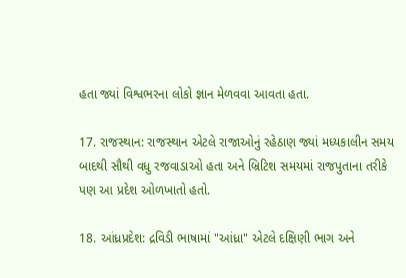હતા જ્યાં વિશ્વભરના લોકો જ્ઞાન મેળવવા આવતા હતા.

17. રાજસ્થાન: રાજસ્થાન એટલે રાજાઓનું રહેઠાણ જ્યાં મધ્યકાલીન સમય બાદથી સૌથી વધુ રજવાડાઓ હતા અને બ્રિટિશ સમયમાં રાજપુતાના તરીકે પણ આ પ્રદેશ ઓળખાતો હતો.

18. આંધ્રપ્રદેશ: દ્રવિડી ભાષામાં "આંધ્રા" એટલે દક્ષિણી ભાગ અને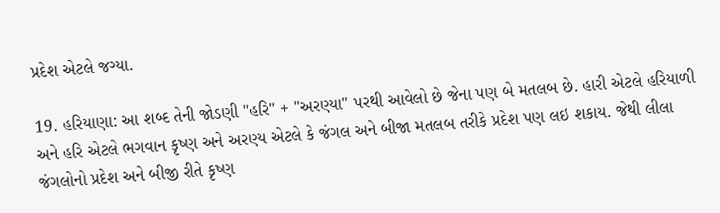પ્રદેશ એટલે જગ્યા.

19. હરિયાણા: આ શબ્દ તેની જોડણી "હરિ" + "અરણ્યા" પરથી આવેલો છે જેના પણ બે મતલબ છે. હારી એટલે હરિયાળી અને હરિ એટલે ભગવાન કૃષ્ણ અને અરણ્ય એટલે કે જંગલ અને બીજા મતલબ તરીકે પ્રદેશ પણ લઇ શકાય. જેથી લીલા જંગલોનો પ્રદેશ અને બીજી રીતે કૃષ્ણ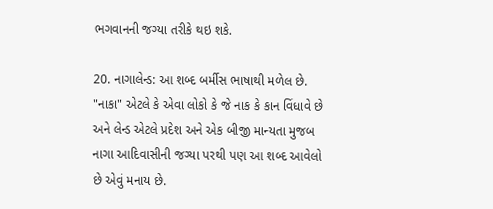ભગવાનની જગ્યા તરીકે થઇ શકે.

20. નાગાલેન્ડ: આ શબ્દ બર્મીસ ભાષાથી મળેલ છે. "નાકા" એટલે કે એવા લોકો કે જે નાક કે કાન વિંધાવે છે અને લેન્ડ એટલે પ્રદેશ અને એક બીજી માન્યતા મુજબ નાગા આદિવાસીની જગ્યા પરથી પણ આ શબ્દ આવેલો છે એવું મનાય છે.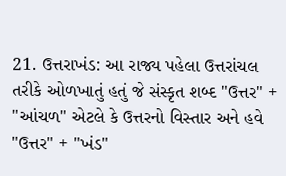21. ઉત્તરાખંડ: આ રાજ્ય પહેલા ઉત્તરાંચલ તરીકે ઓળખાતું હતું જે સંસ્કૃત શબ્દ "ઉત્તર" + "આંચળ" એટલે કે ઉત્તરનો વિસ્તાર અને હવે "ઉત્તર" + "ખંડ"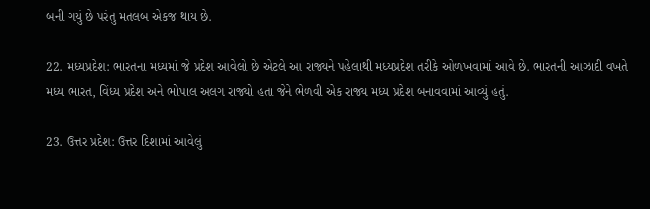બની ગયું છે પરંતુ મતલબ એકજ થાય છે.

22. મધ્યપ્રદેશ: ભારતના મધ્યમાં જે પ્રદેશ આવેલો છે એટલે આ રાજ્યને પહેલાથી મધ્યપ્રદેશ તરીકે ઓળખવામાં આવે છે. ભારતની આઝાદી વખતે મધ્ય ભારત, વિંધ્ય પ્રદેશ અને ભોપાલ અલગ રાજ્યો હતા જેને ભેળવી એક રાજ્ય મધ્ય પ્રદેશ બનાવવામાં આવ્યું હતું.

23. ઉત્તર પ્રદેશ: ઉત્તર દિશામાં આવેલું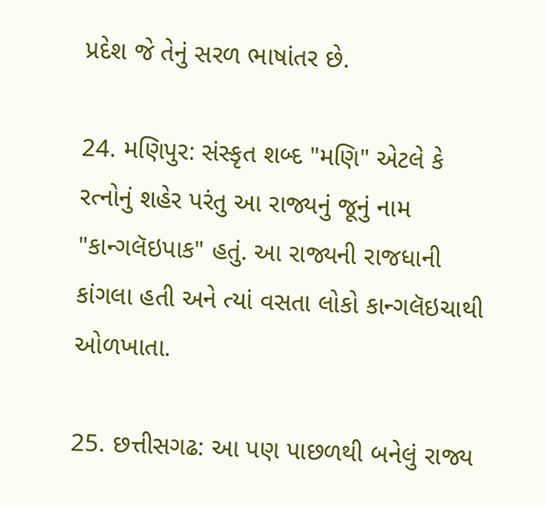પ્રદેશ જે તેનું સરળ ભાષાંતર છે.

24. મણિપુર: સંસ્કૃત શબ્દ "મણિ" એટલે કે રત્નોનું શહેર પરંતુ આ રાજ્યનું જૂનું નામ "કાન્ગલૅઇપાક" હતું. આ રાજ્યની રાજધાની કાંગલા હતી અને ત્યાં વસતા લોકો કાન્ગલૅઇચાથી ઓળખાતા.

25. છત્તીસગઢ: આ પણ પાછળથી બનેલું રાજ્ય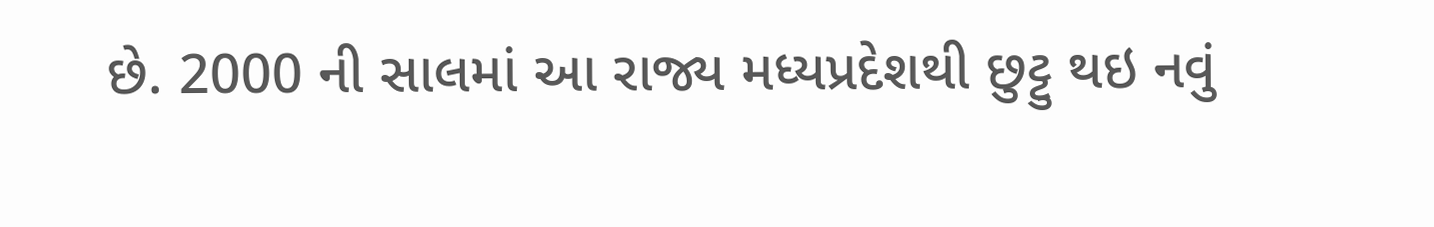છે. 2000 ની સાલમાં આ રાજ્ય મધ્યપ્રદેશથી છુટ્ટુ થઇ નવું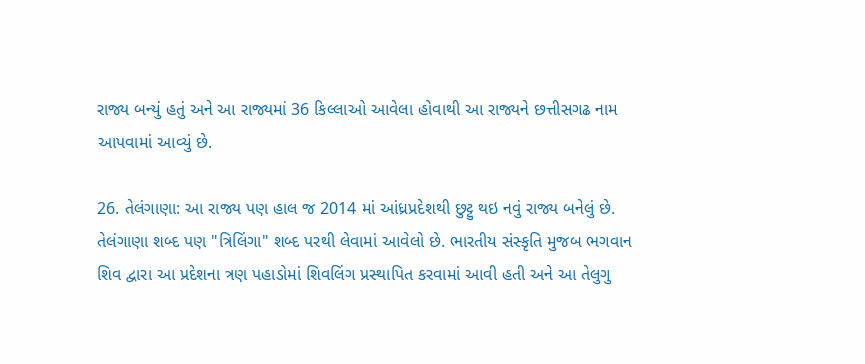રાજ્ય બન્યું હતું અને આ રાજ્યમાં 36 કિલ્લાઓ આવેલા હોવાથી આ રાજ્યને છત્તીસગઢ નામ આપવામાં આવ્યું છે.

26. તેલંગાણા: આ રાજ્ય પણ હાલ જ 2014 માં આંધ્રપ્રદેશથી છુટ્ટુ થઇ નવું રાજ્ય બનેલું છે. તેલંગાણા શબ્દ પણ "ત્રિલિંગા" શબ્દ પરથી લેવામાં આવેલો છે. ભારતીય સંસ્કૃતિ મુજબ ભગવાન શિવ દ્વારા આ પ્રદેશના ત્રણ પહાડોમાં શિવલિંગ પ્રસ્થાપિત કરવામાં આવી હતી અને આ તેલુગુ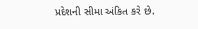પ્રદેશની સીમા અંકિત કરે છે.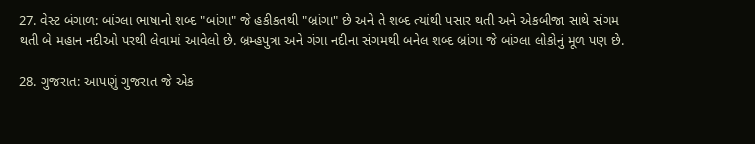27. વેસ્ટ બંગાળ: બાંગ્લા ભાષાનો શબ્દ "બાંગા" જે હકીકતથી "બ્રાંગા" છે અને તે શબ્દ ત્યાંથી પસાર થતી અને એકબીજા સાથે સંગમ થતી બે મહાન નદીઓ પરથી લેવામાં આવેલો છે. બ્રમ્હપુત્રા અને ગંગા નદીના સંગમથી બનેલ શબ્દ બ્રાંગા જે બાંગ્લા લોકોનું મૂળ પણ છે.

28. ગુજરાત: આપણું ગુજરાત જે એક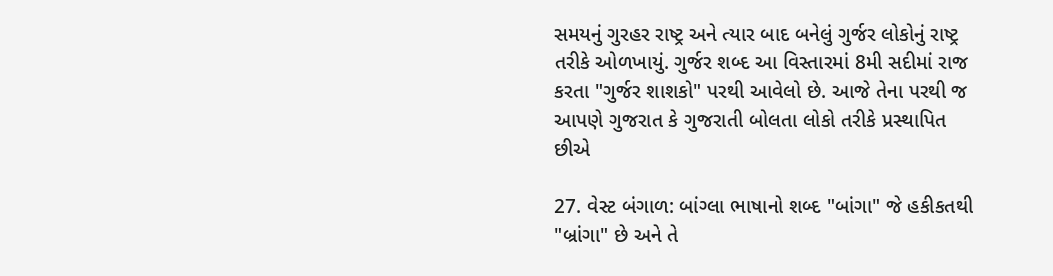સમયનું ગુરહર રાષ્ટ્ર અને ત્યાર બાદ બનેલું ગુર્જર લોકોનું રાષ્ટ્ર તરીકે ઓળખાયું. ગુર્જર શબ્દ આ વિસ્તારમાં 8મી સદીમાં રાજ કરતા "ગુર્જર શાશકો" પરથી આવેલો છે. આજે તેના પરથી જ આપણે ગુજરાત કે ગુજરાતી બોલતા લોકો તરીકે પ્રસ્થાપિત છીએ

27. વેસ્ટ બંગાળ: બાંગ્લા ભાષાનો શબ્દ "બાંગા" જે હકીકતથી "બ્રાંગા" છે અને તે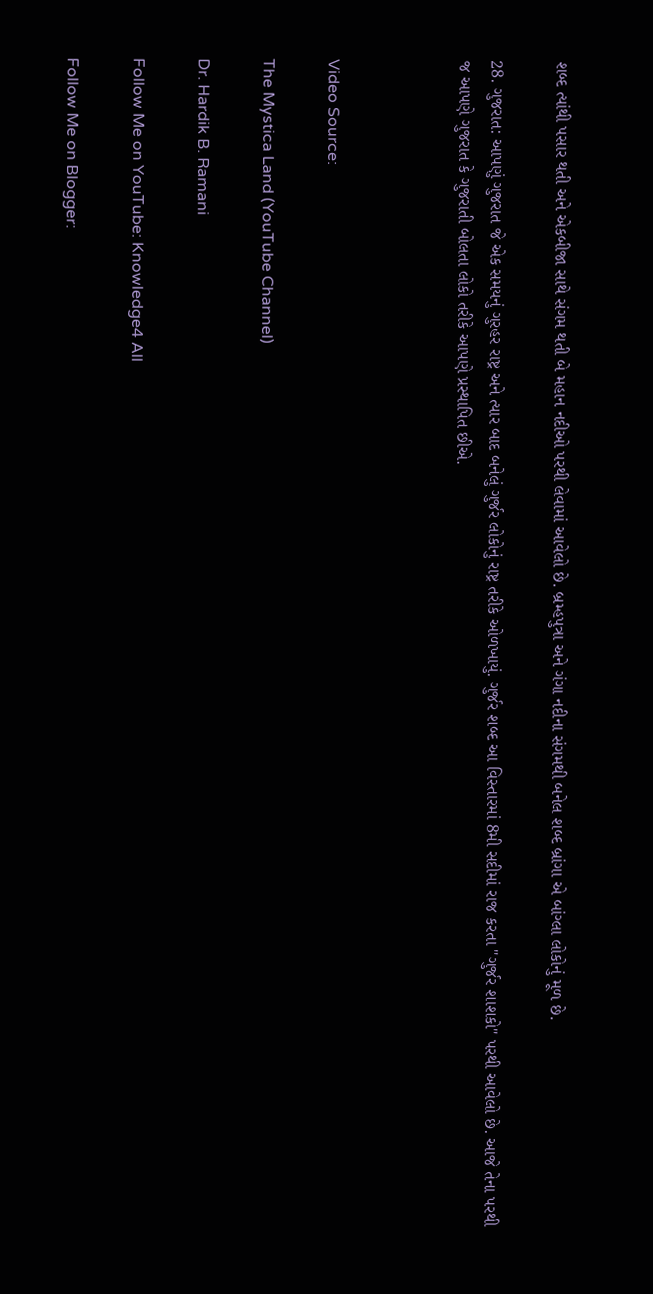શબ્દ ત્યાંથી પસાર થતી અને એકબીજા સાથે સંગમ થતી બે મહાન નદીઓ પરથી લેવામાં આવેલો છે. બ્રમ્હપુત્રા અને ગંગા નદીના સંગમથી બનેલ શબ્દ બ્રાંગા એ બાંગ્લા લોકોનું મૂળ છે.

28. ગુજરાત: આપણું ગુજરાત જે એક સમયનું ગુરહર રાષ્ટ્ર અને ત્યાર બાદ બનેલું ગુર્જર લોકોનું રાષ્ટ્ર તરીકે ઓળખાયું. ગુર્જર શબ્દ આ વિસ્તારમાં 8મી સદીમાં રાજ કરતા "ગુર્જર શાશકો" પરથી આવેલો છે. આજે તેના પરથી જ આપણે ગુજરાત કે ગુજરાતી બોલતા લોકો તરીકે આપણે પ્રસ્થાપિત છીએ.



Video Source:

The Mystica Land (YouTube Channel)

Dr. Hardik B. Ramani

Follow Me on YouTube: Knowledge4 All

Follow Me on Blogger: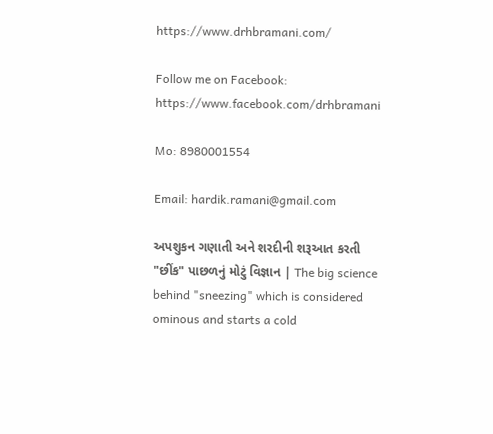https://www.drhbramani.com/

Follow me on Facebook: https://www.facebook.com/drhbramani

Mo: 8980001554

Email: hardik.ramani@gmail.com

અપશુકન ગણાતી અને શરદીની શરૂઆત કરતી "છીંક" પાછળનું મોટું વિજ્ઞાન | The big science behind "sneezing" which is considered ominous and starts a cold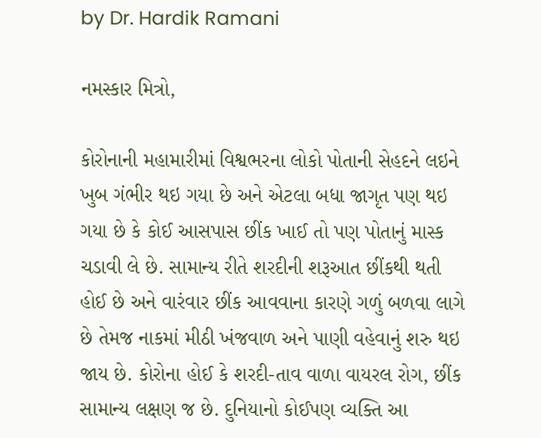by Dr. Hardik Ramani

નમસ્કાર મિત્રો,

કોરોનાની મહામારીમાં વિશ્વભરના લોકો પોતાની સેહદને લઇને ખુબ ગંભીર થઇ ગયા છે અને એટલા બધા જાગૃત પણ થઇ ગયા છે કે કોઈ આસપાસ છીંક ખાઈ તો પણ પોતાનું માસ્ક ચડાવી લે છે. સામાન્ય રીતે શરદીની શરૂઆત છીંકથી થતી હોઈ છે અને વારંવાર છીંક આવવાના કારણે ગળું બળવા લાગે છે તેમજ નાકમાં મીઠી ખંજવાળ અને પાણી વહેવાનું શરુ થઇ જાય છે. કોરોના હોઈ કે શરદી-તાવ વાળા વાયરલ રોગ, છીંક સામાન્ય લક્ષણ જ છે. દુનિયાનો કોઈપણ વ્યક્તિ આ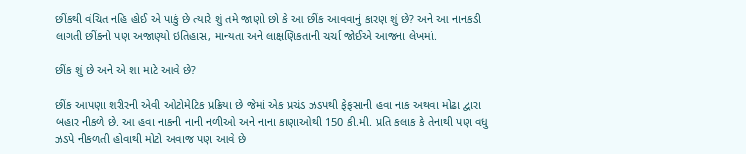છીંકથી વંચિત નહિ હોઈ એ પાકું છે ત્યારે શું તમે જાણો છો કે આ છીંક આવવાનું કારણ શું છે? અને આ નાનકડી લાગતી છીંકનો પણ અજાણ્યો ઇતિહાસ, માન્યતા અને લાક્ષણિકતાની ચર્ચા જોઈએ આજના લેખમાં.

છીંક શું છે અને એ શા માટે આવે છે?

છીંક આપણા શરીરની એવી ઓટોમેટિક પ્રક્રિયા છે જેમાં એક પ્રચંડ ઝડપથી ફેફસાની હવા નાક અથવા મોઢા દ્વારા બહાર નીકળે છે. આ હવા નાકની નાની નળીઓ અને નાના કાણાઓથી 150 કી.મી. પ્રતિ કલાક કે તેનાથી પણ વધુ ઝડપે નીકળતી હોવાથી મોટો અવાજ પણ આવે છે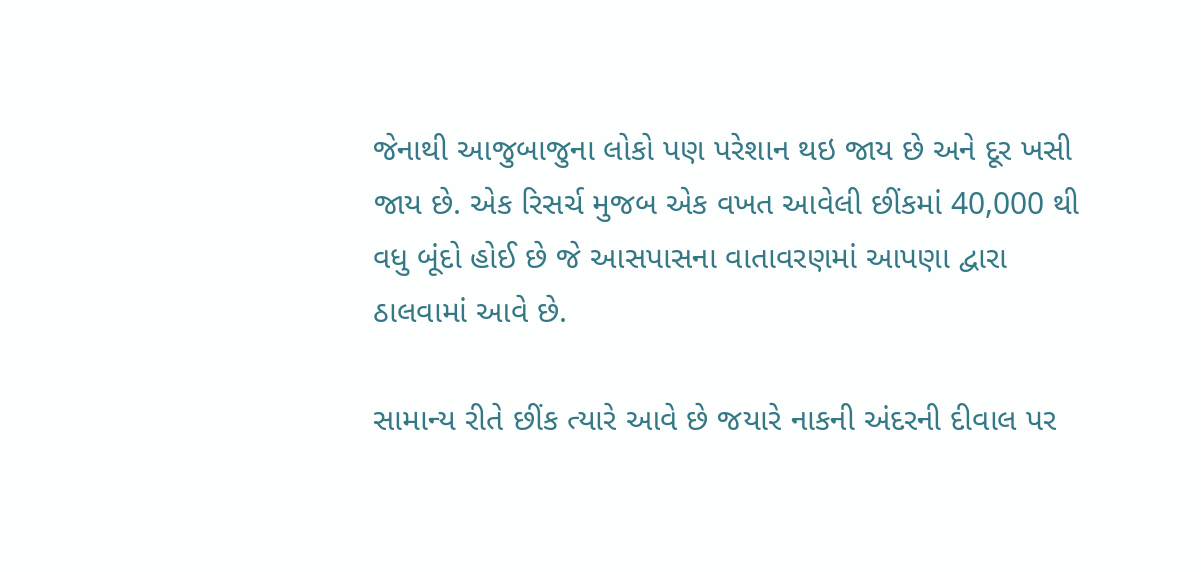જેનાથી આજુબાજુના લોકો પણ પરેશાન થઇ જાય છે અને દૂર ખસી જાય છે. એક રિસર્ચ મુજબ એક વખત આવેલી છીંકમાં 40,000 થી વધુ બૂંદો હોઈ છે જે આસપાસના વાતાવરણમાં આપણા દ્વારા ઠાલવામાં આવે છે.

સામાન્ય રીતે છીંક ત્યારે આવે છે જયારે નાકની અંદરની દીવાલ પર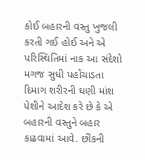કોઈ બહારની વસ્તુ ખુજલી કરતી ગઈ હોઈ અને એ પરિસ્થિતિમાં નાક આ સંદેશો મગજ સુધી પહોંચાડતા દિમાગ શરીરની ઘણી માંશ પેશીને આદેશ કરે છે કે એ બહારની વસ્તુને બહાર કાઢવામાં આવે. છીંકની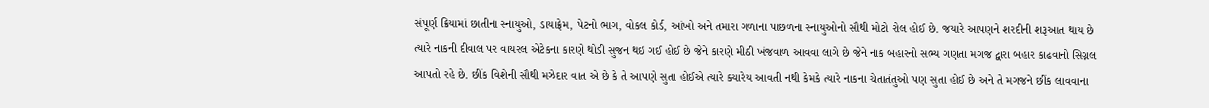સંપૂર્ણ ક્રિયામાં છાતીના સ્નાયુઓ, ડાયાફ્રેમ, પેટનો ભાગ, વોકલ કોર્ડ, આંખો અને તમારા ગળાના પાછળના સ્નાયુઓનો સૌથી મોટો રોલ હોઈ છે. જયારે આપણને શરદીની શરૂઆત થાય છે ત્યારે નાકની દીવાલ પર વાયરલ એટેકના કારણે થોડી સુજન થઇ ગઈ હોઈ છે જેને કારણે મીઠી ખંજવાળ આવવા લાગે છે જેને નાક બહારનો સભ્ય ગણતા મગજ દ્વારા બહાર કાઢવાનો સિગ્નલ આપતો રહે છે. છીંક વિશેની સૌથી મઝેદાર વાત એ છે કે તે આપણે સુતા હોઈએ ત્યારે ક્યારેય આવતી નથી કેમકે ત્યારે નાકના ચેતાતંતુઓ પણ સુતા હોઈ છે અને તે મગજને છીંક લાવવાના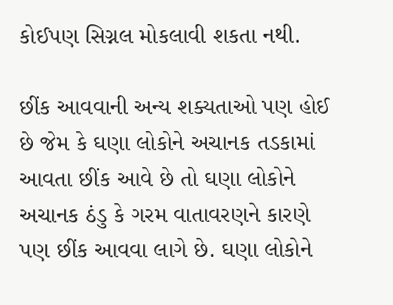કોઈપણ સિગ્નલ મોકલાવી શકતા નથી.

છીંક આવવાની અન્ય શક્યતાઓ પણ હોઈ છે જેમ કે ઘણા લોકોને અચાનક તડકામાં આવતા છીંક આવે છે તો ઘણા લોકોને અચાનક ઠંડુ કે ગરમ વાતાવરણને કારણે પણ છીંક આવવા લાગે છે. ઘણા લોકોને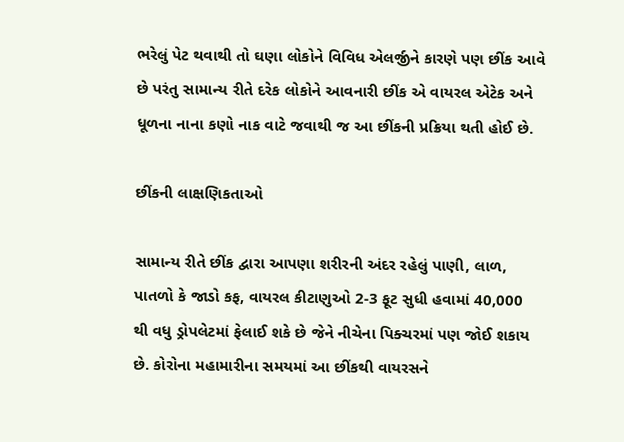ભરેલું પેટ થવાથી તો ઘણા લોકોને વિવિધ એલર્જીને કારણે પણ છીંક આવે છે પરંતુ સામાન્ય રીતે દરેક લોકોને આવનારી છીંક એ વાયરલ એટેક અને ધૂળના નાના કણો નાક વાટે જવાથી જ આ છીંકની પ્રક્રિયા થતી હોઈ છે.

છીંકની લાક્ષણિકતાઓ

સામાન્ય રીતે છીંક દ્વારા આપણા શરીરની અંદર રહેલું પાણી, લાળ, પાતળો કે જાડો કફ, વાયરલ કીટાણુઓ 2-3 ફૂટ સુધી હવામાં 40,000 થી વધુ ડ્રોપલેટમાં ફેલાઈ શકે છે જેને નીચેના પિક્ચરમાં પણ જોઈ શકાય છે. કોરોના મહામારીના સમયમાં આ છીંકથી વાયરસને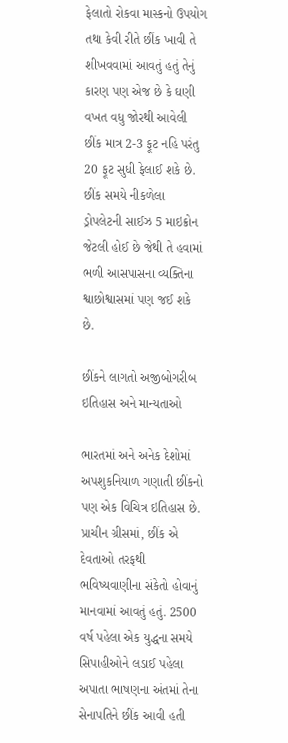ફેલાતો રોકવા માસ્કનો ઉપયોગ તથા કેવી રીતે છીંક ખાવી તે શીખવવામાં આવતું હતું તેનું કારણ પણ એજ છે કે ઘણી વખત વધુ જોરથી આવેલી છીંક માત્ર 2-3 ફૂટ નહિ પરંતુ 20 ફૂટ સુધી ફેલાઈ શકે છે. છીંક સમયે નીકળેલા ડ્રોપલેટની સાઈઝ 5 માઇક્રોન જેટલી હોઈ છે જેથી તે હવામાં ભળી આસપાસના વ્યક્તિના શ્વાછોશ્વાસમાં પણ જઈ શકે છે.

છીંકને લાગતો અજીબોગરીબ ઇતિહાસ અને માન્યતાઓ

ભારતમાં અને અનેક દેશોમાં અપશુકનિયાળ ગણાતી છીંકનો પણ એક વિચિત્ર ઇતિહાસ છે. પ્રાચીન ગ્રીસમાં, છીંક એ દેવતાઓ તરફથી ભવિષ્યવાણીના સંકેતો હોવાનું માનવામાં આવતું હતું. 2500 વર્ષ પહેલા એક યુદ્ધના સમયે સિપાહીઓને લડાઈ પહેલા અપાતા ભાષણના અંતમાં તેના સેનાપતિને છીંક આવી હતી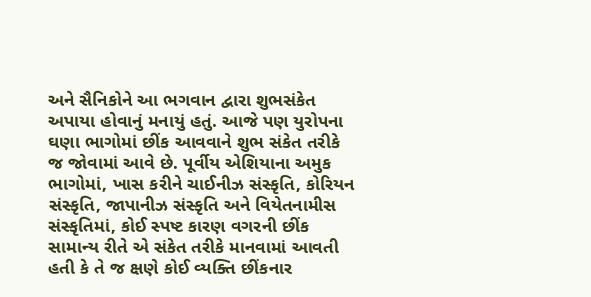અને સૈનિકોને આ ભગવાન દ્વારા શુભસંકેત અપાયા હોવાનું મનાયું હતું. આજે પણ યુરોપના ઘણા ભાગોમાં છીંક આવવાને શુભ સંકેત તરીકે જ જોવામાં આવે છે. પૂર્વીય એશિયાના અમુક ભાગોમાં, ખાસ કરીને ચાઈનીઝ સંસ્કૃતિ, કોરિયન સંસ્કૃતિ, જાપાનીઝ સંસ્કૃતિ અને વિયેતનામીસ સંસ્કૃતિમાં, કોઈ સ્પષ્ટ કારણ વગરની છીંક સામાન્ય રીતે એ સંકેત તરીકે માનવામાં આવતી હતી કે તે જ ક્ષણે કોઈ વ્યક્તિ છીંકનાર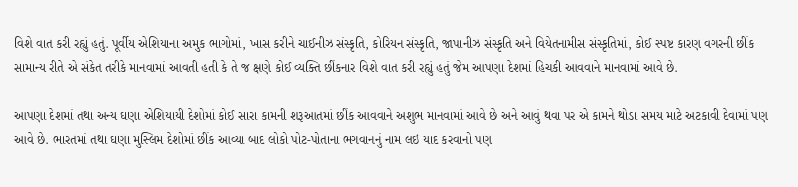વિશે વાત કરી રહ્યું હતું. પૂર્વીય એશિયાના અમુક ભાગોમાં, ખાસ કરીને ચાઈનીઝ સંસ્કૃતિ, કોરિયન સંસ્કૃતિ, જાપાનીઝ સંસ્કૃતિ અને વિયેતનામીસ સંસ્કૃતિમાં, કોઈ સ્પષ્ટ કારણ વગરની છીંક સામાન્ય રીતે એ સંકેત તરીકે માનવામાં આવતી હતી કે તે જ ક્ષણે કોઈ વ્યક્તિ છીંકનાર વિશે વાત કરી રહ્યું હતું જેમ આપણા દેશમાં હિચકી આવવાને માનવામાં આવે છે.

આપણા દેશમાં તથા અન્ય ઘણા એશિયાયી દેશોમાં કોઈ સારા કામની શરૂઆતમાં છીંક આવવાને અશુભ માનવામાં આવે છે અને આવું થવા પર એ કામને થોડા સમય માટે અટકાવી દેવામાં પણ આવે છે. ભારતમાં તથા ઘણા મુસ્લિમ દેશોમાં છીંક આવ્યા બાદ લોકો પોટ-પોતાના ભગવાનનું નામ લઇ યાદ કરવાનો પણ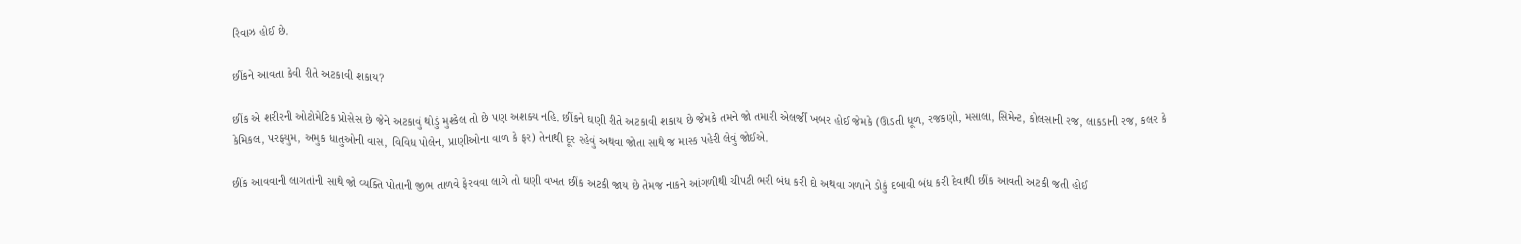રિવાઝ હોઈ છે.

છીંકને આવતા કેવી રીતે અટકાવી શકાય?

છીંક એ શરીરની ઓટોમેટિક પ્રોસેસ છે જેને અટકાવું થોડું મુશ્કેલ તો છે પણ અશક્ય નહિ. છીંકને ઘણી રીતે અટકાવી શકાય છે જેમકે તમને જો તમારી એલર્જી ખબર હોઈ જેમકે (ઊડતી ધૂળ, રજકણો, મસાલા, સિમેન્ટ, કોલસાની રજ, લાકડાની રજ, કલર કે કેમિકલ, પરફ્યુમ, અમુક ધાતુઓની વાસ, વિવિધ પોલેન, પ્રાણીઓના વાળ કે ફર) તેનાથી દૂર રહેવું અથવા જોતા સાથે જ માસ્ક પહેરી લેવું જોઈએ.

છીંક આવવાની લાગતાંની સાથે જો વ્યક્તિ પોતાની જીભ તાળવે ફેરવવા લાગે તો ઘણી વખત છીંક અટકી જાય છે તેમજ નાકને આંગળીથી ચીપટી ભરી બંધ કરી દો અથવા ગળાને ડોકું દબાવી બંધ કરી દેવાથી છીંક આવતી અટકી જતી હોઈ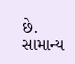છે. સામાન્ય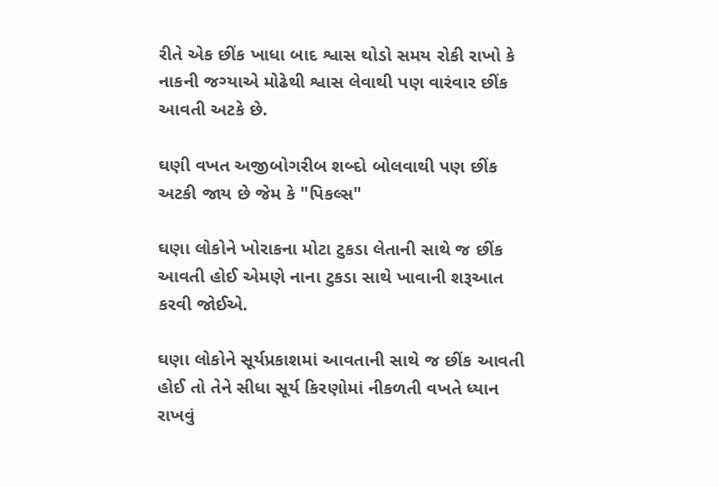રીતે એક છીંક ખાધા બાદ શ્વાસ થોડો સમય રોકી રાખો કે નાકની જગ્યાએ મોઢેથી શ્વાસ લેવાથી પણ વારંવાર છીંક આવતી અટકે છે.

ઘણી વખત અજીબોગરીબ શબ્દો બોલવાથી પણ છીંક અટકી જાય છે જેમ કે "પિકલ્સ"

ઘણા લોકોને ખોરાકના મોટા ટુકડા લેતાની સાથે જ છીંક આવતી હોઈ એમણે નાના ટુકડા સાથે ખાવાની શરૂઆત કરવી જોઈએ.

ઘણા લોકોને સૂર્યપ્રકાશમાં આવતાની સાથે જ છીંક આવતી હોઈ તો તેને સીધા સૂર્ય કિરણોમાં નીકળતી વખતે ધ્યાન રાખવું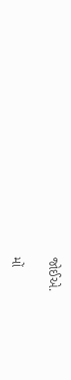જોઈએ.

મોં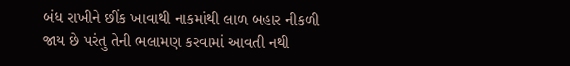બંધ રાખીને છીંક ખાવાથી નાકમાંથી લાળ બહાર નીકળી જાય છે પરંતુ તેની ભલામણ કરવામાં આવતી નથી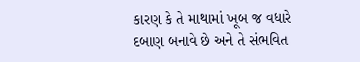કારણ કે તે માથામાં ખૂબ જ વધારે દબાણ બનાવે છે અને તે સંભવિત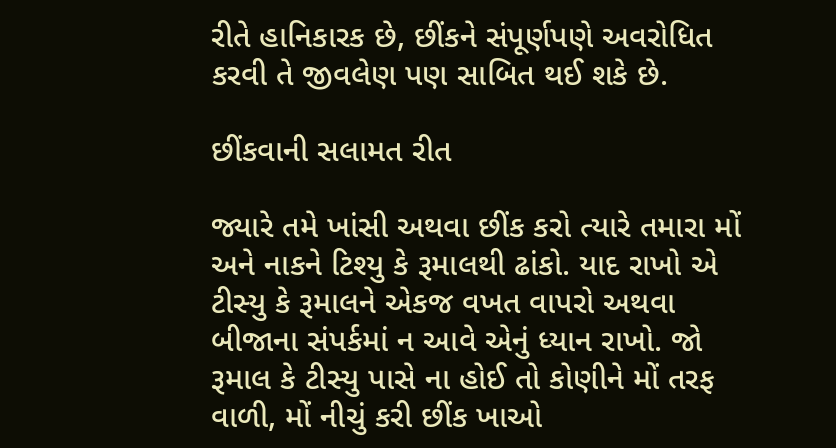રીતે હાનિકારક છે, છીંકને સંપૂર્ણપણે અવરોધિત કરવી તે જીવલેણ પણ સાબિત થઈ શકે છે.

છીંકવાની સલામત રીત

જ્યારે તમે ખાંસી અથવા છીંક કરો ત્યારે તમારા મોં અને નાકને ટિશ્યુ કે રૂમાલથી ઢાંકો. યાદ રાખો એ ટીસ્યુ કે રૂમાલને એકજ વખત વાપરો અથવા બીજાના સંપર્કમાં ન આવે એનું ધ્યાન રાખો. જો રૂમાલ કે ટીસ્યુ પાસે ના હોઈ તો કોણીને મોં તરફ વાળી, મોં નીચું કરી છીંક ખાઓ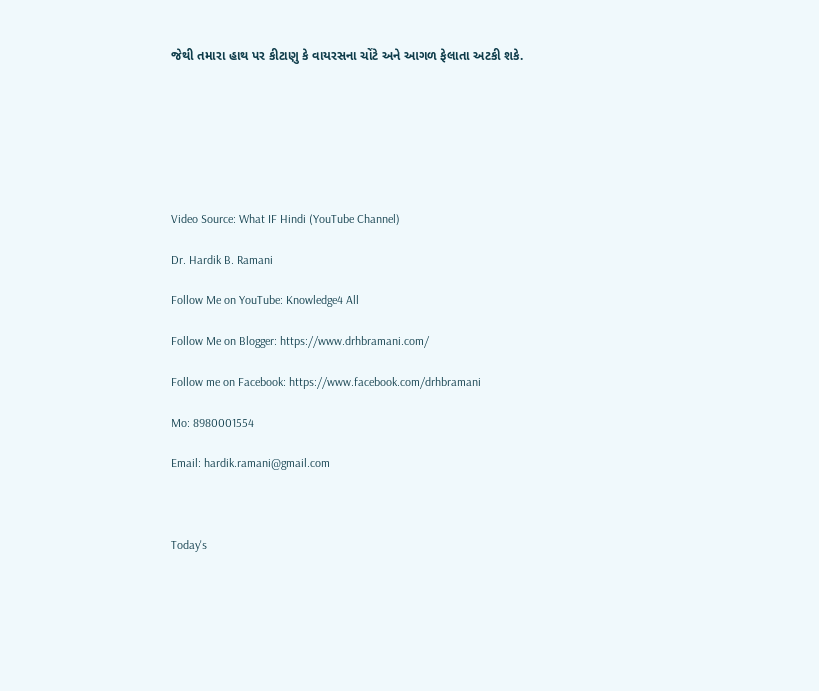જેથી તમારા હાથ પર કીટાણુ કે વાયરસના ચોંટે અને આગળ ફેલાતા અટકી શકે.







Video Source: What IF Hindi (YouTube Channel)

Dr. Hardik B. Ramani

Follow Me on YouTube: Knowledge4 All

Follow Me on Blogger: https://www.drhbramani.com/

Follow me on Facebook: https://www.facebook.com/drhbramani

Mo: 8980001554

Email: hardik.ramani@gmail.com



Today's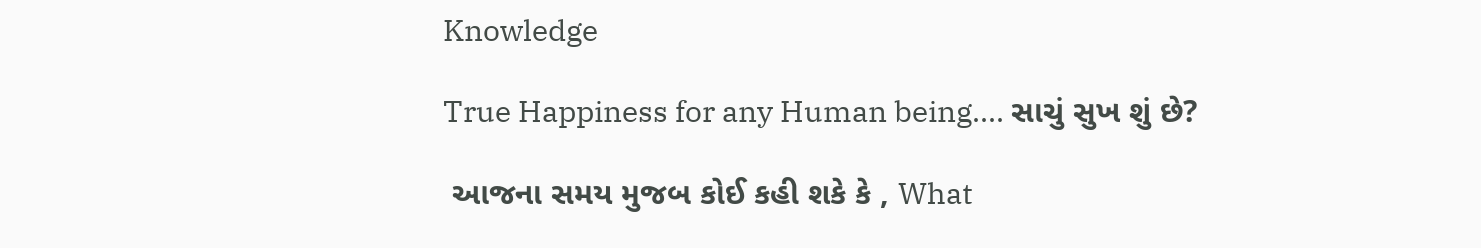Knowledge

True Happiness for any Human being.... સાચું સુખ શું છે?

 આજના સમય મુજબ કોઈ કહી શકે કે , What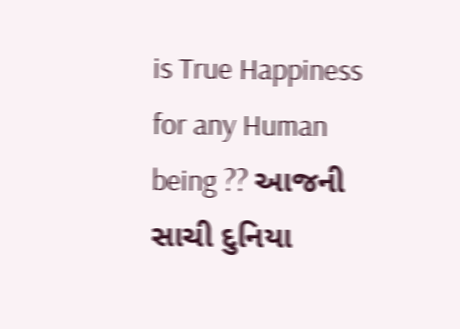is True Happiness for any Human being ?? આજની સાચી દુનિયા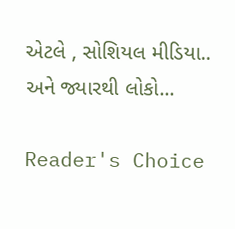એટલે , સોશિયલ મીડિયા.. અને જ્યારથી લોકો...

Reader's Choice